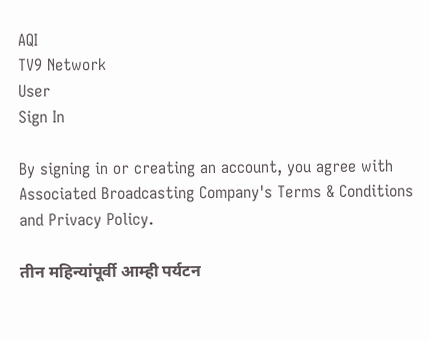AQI
TV9 Network
User
Sign In

By signing in or creating an account, you agree with Associated Broadcasting Company's Terms & Conditions and Privacy Policy.

तीन महिन्यांपूर्वी आम्ही पर्यटन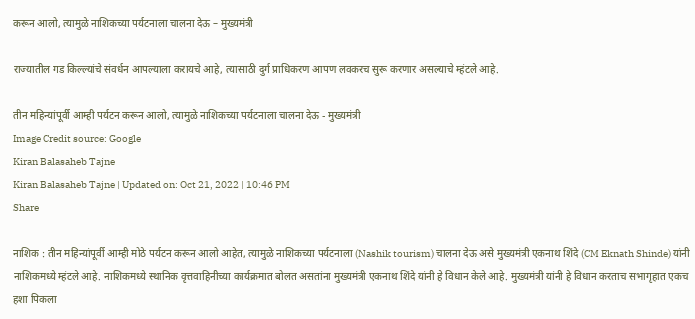करून आलो, त्यामुळे नाशिकच्या पर्यटनाला चालना देऊ – मुख्यमंत्री

राज्यातील गड किल्ल्यांचे संवर्धन आपल्याला करायचे आहे, त्यासाठी दुर्ग प्राधिकरण आपण लवकरच सुरू करणार असल्याचे म्हंटले आहे.

तीन महिन्यांपूर्वी आम्ही पर्यटन करून आलो, त्यामुळे नाशिकच्या पर्यटनाला चालना देऊ - मुख्यमंत्री
Image Credit source: Google
Kiran Balasaheb Tajne
Kiran Balasaheb Tajne | Updated on: Oct 21, 2022 | 10:46 PM
Share

नाशिक : तीन महिन्यांपूर्वी आम्ही मोठे पर्यटन करून आलो आहेत, त्यामुळे नाशिकच्या पर्यटनाला (Nashik tourism) चालना देऊ असे मुख्यमंत्री एकनाथ शिंदे (CM Eknath Shinde) यांनी नाशिकमध्ये म्हंटले आहे. नाशिकमध्ये स्थानिक वृत्तवाहिनीच्या कार्यक्रमात बोलत असतांना मुख्यमंत्री एकनाथ शिंदे यांनी हे विधान केले आहे. मुख्यमंत्री यांनी हे विधान करताच सभागृहात एकच हशा पिकला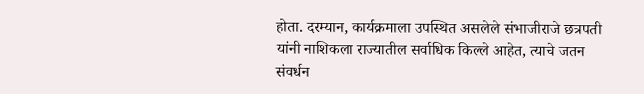होता. दरम्यान, कार्यक्रमाला उपस्थित असलेले संभाजीराजे छत्रपती यांनी नाशिकला राज्यातील सर्वाधिक किल्ले आहेत, त्याचे जतन संवर्धन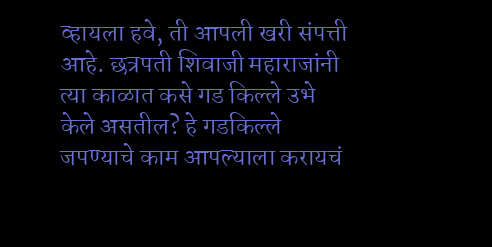व्हायला हवे, ती आपली खरी संपत्ती आहे. छत्रपती शिवाजी महाराजांनी त्या काळात कसे गड किल्ले उभे केले असतील? हे गडकिल्ले जपण्याचे काम आपल्याला करायचं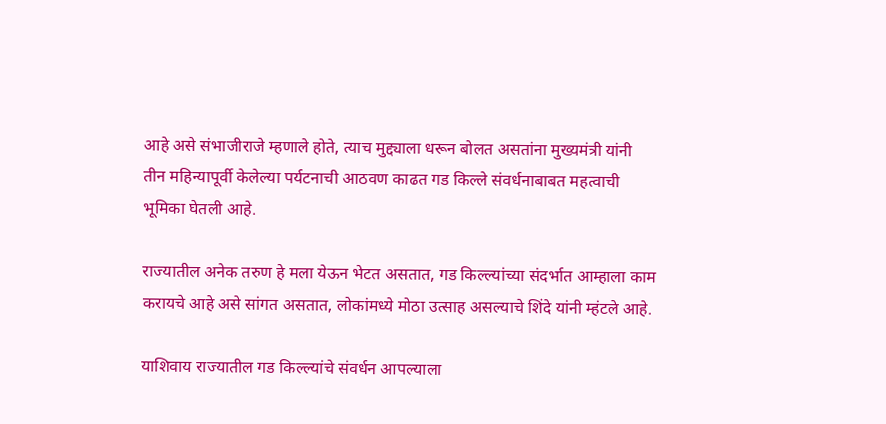आहे असे संभाजीराजे म्हणाले होते, त्याच मुद्द्याला धरून बोलत असतांना मुख्यमंत्री यांनी तीन महिन्यापूर्वी केलेल्या पर्यटनाची आठवण काढत गड किल्ले संवर्धनाबाबत महत्वाची भूमिका घेतली आहे.

राज्यातील अनेक तरुण हे मला येऊन भेटत असतात, गड किल्ल्यांच्या संदर्भात आम्हाला काम करायचे आहे असे सांगत असतात, लोकांमध्ये मोठा उत्साह असल्याचे शिंदे यांनी म्हंटले आहे.

याशिवाय राज्यातील गड किल्ल्यांचे संवर्धन आपल्याला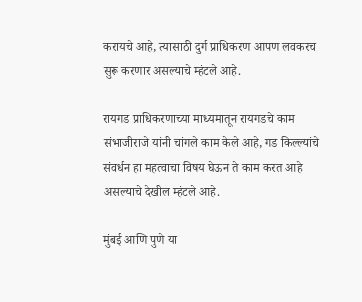करायचे आहे, त्यासाठी दुर्ग प्राधिकरण आपण लवकरच सुरू करणार असल्याचे म्हंटले आहे.

रायगड प्राधिकरणाच्या माध्यमातून रायगडचे काम संभाजीराजे यांनी चांगले काम केले आहे, गड किल्ल्यांचे संवर्धन हा महत्वाचा विषय घेऊन ते काम करत आहे असल्याचे देखील म्हंटले आहे.

मुंबई आणि पुणे या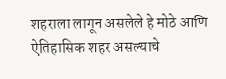शहराला लागून असलेले हे मोठे आणि ऐतिहासिक शहर असल्याचे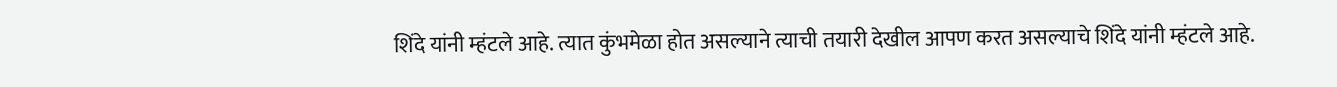शिंदे यांनी म्हंटले आहे. त्यात कुंभमेळा होत असल्याने त्याची तयारी देखील आपण करत असल्याचे शिंदे यांनी म्हंटले आहे.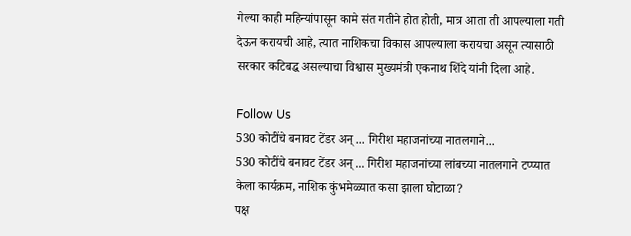गेल्या काही महिन्यांपासून कामे संत गतीने होत होती, मात्र आता ती आपल्याला गती देऊन करायची आहे, त्यात नाशिकचा विकास आपल्याला करायचा असून त्यासाठी सरकार कटिबद्ध असल्याचा विश्वास मुख्यमंत्री एकनाथ शिंदे यांनी दिला आहे.

Follow Us
530 कोटींचे बनावट टेंडर अन् ... गिरीश महाजनांच्या नातलगाने...
530 कोटींचे बनावट टेंडर अन् ... गिरीश महाजनांच्या लांबच्या नातलगाने टप्प्यात केला कार्यक्रम, नाशिक कुंभमेळ्यात कसा झाला घोटाळा?
पक्ष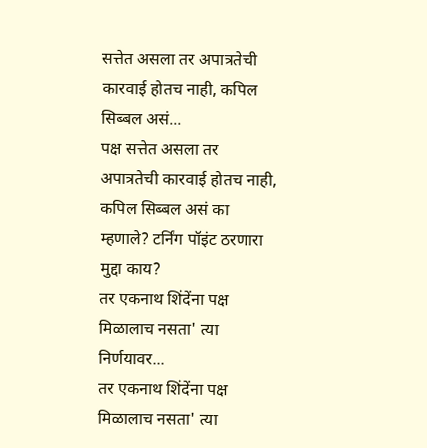सत्तेत असला तर अपात्रतेची कारवाई होतच नाही, कपिल सिब्बल असं...
पक्ष सत्तेत असला तर अपात्रतेची कारवाई होतच नाही, कपिल सिब्बल असं का म्हणाले? टर्निंग पॉइंट ठरणारा मुद्दा काय?
तर एकनाथ शिंदेंना पक्ष मिळालाच नसता' त्या निर्णयावर...
तर एकनाथ शिंदेंना पक्ष मिळालाच नसता' त्या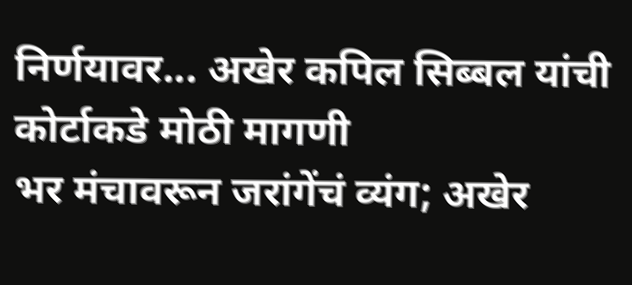निर्णयावर... अखेर कपिल सिब्बल यांची कोर्टाकडे मोठी मागणी
भर मंचावरून जरांगेंचं व्यंग; अखेर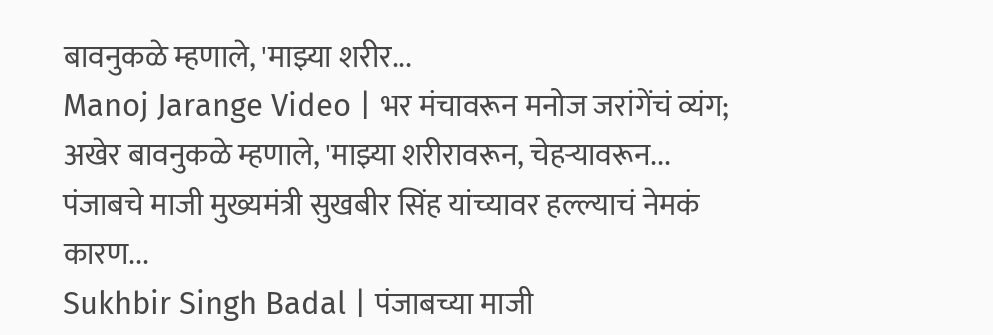बावनुकळे म्हणाले, 'माझ्या शरीर...
Manoj Jarange Video | भर मंचावरून मनोज जरांगेंचं व्यंग; अखेर बावनुकळे म्हणाले, 'माझ्या शरीरावरून, चेहऱ्यावरून...
पंजाबचे माजी मुख्यमंत्री सुखबीर सिंह यांच्यावर हल्ल्याचं नेमकं कारण...
Sukhbir Singh Badal | पंजाबच्या माजी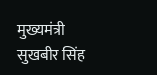मुख्यमंत्री सुखबीर सिंह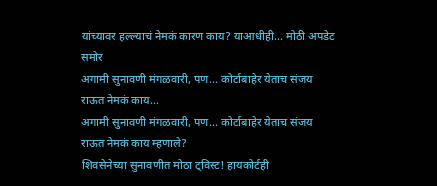यांच्यावर हल्ल्याचं नेमकं कारण काय? याआधीही... मोठी अपडेट समोर
अगामी सुनावणी मंगळवारी, पण... कोर्टाबाहेर येताच संजय राऊत नेमकं काय...
अगामी सुनावणी मंगळवारी, पण... कोर्टाबाहेर येताच संजय राऊत नेमकं काय म्हणाले?
शिवसेनेच्या सुनावणीत मोठा ट्विस्ट! हायकोर्टही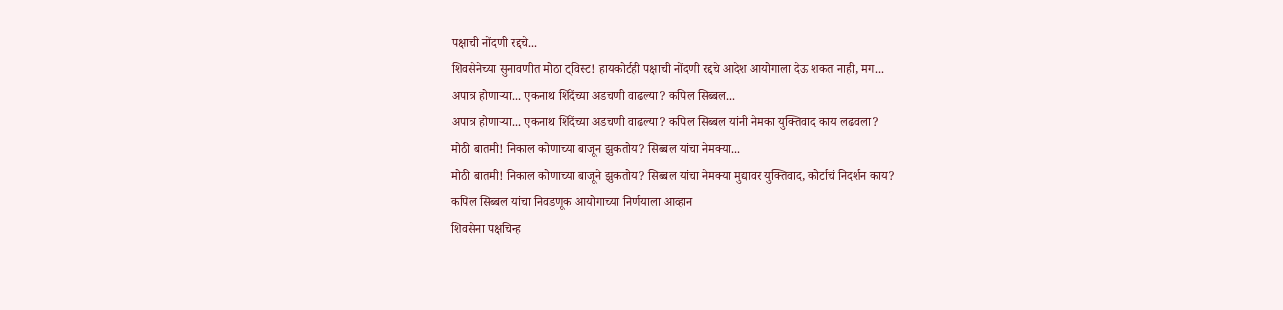पक्षाची नोंदणी रद्दचे...
शिवसेनेच्या सुनावणीत मोठा ट्विस्ट! हायकोर्टही पक्षाची नोंदणी रद्दचे आदेश आयोगाला देऊ शकत नाही, मग...
अपात्र होणाऱ्या... एकनाथ शिंदेंच्या अडचणी वाढल्या? कपिल सिब्बल...
अपात्र होणाऱ्या... एकनाथ शिंदेंच्या अडचणी वाढल्या? कपिल सिब्बल यांनी नेमका युक्तिवाद काय लढवला?
मोठी बातमी! निकाल कोणाच्या बाजून झुकतोय? सिब्बल यांचा नेमक्या...
मोठी बातमी! निकाल कोणाच्या बाजूने झुकतोय? सिब्बल यांचा नेमक्या मुद्यावर युक्तिवाद, कोर्टाचं निदर्शन काय?
कपिल सिब्बल यांचा निवडणूक आयोगाच्या निर्णयाला आव्हान
शिवसेना पक्षचिन्ह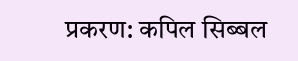प्रकरण: कपिल सिब्बल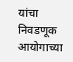यांचा निवडणूक आयोगाच्या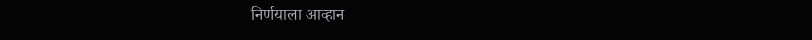निर्णयाला आव्हान